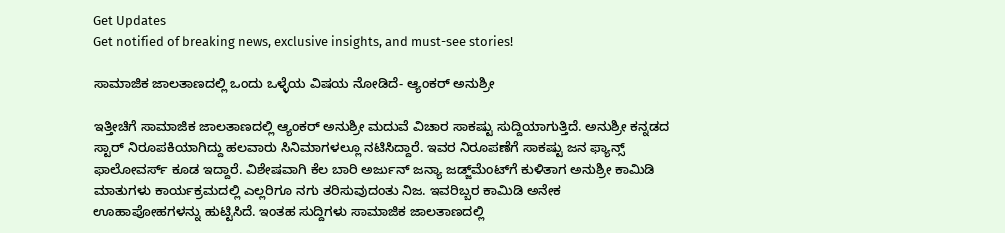Get Updates
Get notified of breaking news, exclusive insights, and must-see stories!

ಸಾಮಾಜಿಕ ಜಾಲತಾಣದಲ್ಲಿ ಒಂದು ಒಳ್ಳೆಯ ವಿಷಯ ನೋಡಿದೆ- ಆ್ಯಂಕರ್ ಅನುಶ್ರೀ

ಇತ್ತೀಚಿಗೆ ಸಾಮಾಜಿಕ ಜಾಲತಾಣದಲ್ಲಿ ಆ್ಯಂಕರ್ ಅನುಶ್ರೀ ಮದುವೆ ವಿಚಾರ ಸಾಕಷ್ಟು ಸುದ್ದಿಯಾಗುತ್ತಿದೆ. ಅನುಶ್ರೀ ಕನ್ನಡದ ಸ್ಟಾರ್ ನಿರೂಪಕಿಯಾಗಿದ್ದು ಹಲವಾರು ಸಿನಿಮಾಗಳಲ್ಲೂ ನಟಿಸಿದ್ದಾರೆ. ಇವರ ನಿರೂಪಣೆಗೆ ಸಾಕಷ್ಟು ಜನ ಫ್ಯಾನ್ಸ್ ಫಾಲೋವರ್ಸ್ ಕೂಡ ಇದ್ದಾರೆ. ವಿಶೇಷವಾಗಿ ಕೆಲ ಬಾರಿ ಅರ್ಜುನ್ ಜನ್ಯಾ ಜಡ್ಜ್‌ಮೆಂಟ್‌ಗೆ ಕುಳಿತಾಗ ಅನುಶ್ರೀ ಕಾಮಿಡಿ ಮಾತುಗಳು ಕಾರ್ಯಕ್ರಮದಲ್ಲಿ ಎಲ್ಲರಿಗೂ ನಗು ತರಿಸುವುದಂತು ನಿಜ. ಇವರಿಬ್ಬರ ಕಾಮಿಡಿ ಅನೇಕ ಊಹಾಪೋಹಗಳನ್ನು ಹುಟ್ಟಿಸಿದೆ. ಇಂತಹ ಸುದ್ದಿಗಳು ಸಾಮಾಜಿಕ ಜಾಲತಾಣದಲ್ಲಿ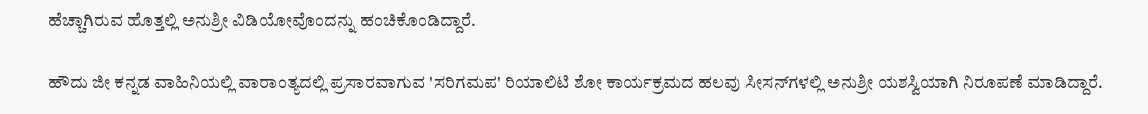ಹೆಚ್ಚಾಗಿರುವ ಹೊತ್ತಲ್ಲಿ ಅನುಶ್ರೀ ವಿಡಿಯೋವೊಂದನ್ನು ಹಂಚಿಕೊಂಡಿದ್ದಾರೆ.

ಹೌದು ಜೀ ಕನ್ನಡ ವಾಹಿನಿಯಲ್ಲಿ ವಾರಾಂತ್ಯದಲ್ಲಿ ಪ್ರಸಾರವಾಗುವ 'ಸರಿಗಮಪ' ರಿಯಾಲಿಟಿ ಶೋ ಕಾರ್ಯಕ್ರಮದ ಹಲವು ಸೀಸನ್‌ಗಳಲ್ಲಿ ಅನುಶ್ರೀ ಯಶಸ್ವಿಯಾಗಿ ನಿರೂಪಣೆ ಮಾಡಿದ್ದಾರೆ.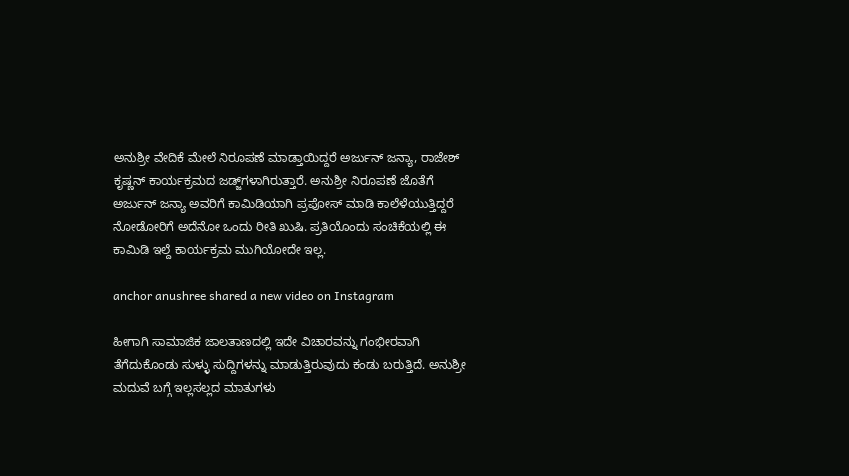ಅನುಶ್ರೀ ವೇದಿಕೆ ಮೇಲೆ ನಿರೂಪಣೆ ಮಾಡ್ತಾಯಿದ್ದರೆ ಅರ್ಜುನ್ ಜನ್ಯಾ, ರಾಜೇಶ್ ಕೃಷ್ಣನ್ ಕಾರ್ಯಕ್ರಮದ ಜಡ್ಜ್‌ಗಳಾಗಿರುತ್ತಾರೆ. ಅನುಶ್ರೀ ನಿರೂಪಣೆ ಜೊತೆಗೆ ಅರ್ಜುನ್‌ ಜನ್ಯಾ ಅವರಿಗೆ ಕಾಮಿಡಿಯಾಗಿ ಪ್ರಪೋಸ್ ಮಾಡಿ ಕಾಲೆಳೆಯುತ್ತಿದ್ದರೆ ನೋಡೋರಿಗೆ ಅದೆನೋ ಒಂದು ರೀತಿ ಖುಷಿ. ಪ್ರತಿಯೊಂದು ಸಂಚಿಕೆಯಲ್ಲಿ ಈ ಕಾಮಿಡಿ ಇಲ್ದೆ ಕಾರ್ಯಕ್ರಮ ಮುಗಿಯೋದೇ ಇಲ್ಲ.

anchor anushree shared a new video on Instagram

ಹೀಗಾಗಿ ಸಾಮಾಜಿಕ ಜಾಲತಾಣದಲ್ಲಿ ಇದೇ ವಿಚಾರವನ್ನು ಗಂಭೀರವಾಗಿ ತೆಗೆದುಕೊಂಡು ಸುಳ್ಳು ಸುದ್ದಿಗಳನ್ನು ಮಾಡುತ್ತಿರುವುದು ಕಂಡು ಬರುತ್ತಿದೆ. ಅನುಶ್ರೀ ಮದುವೆ ಬಗ್ಗೆ ಇಲ್ಲಸಲ್ಲದ ಮಾತುಗಳು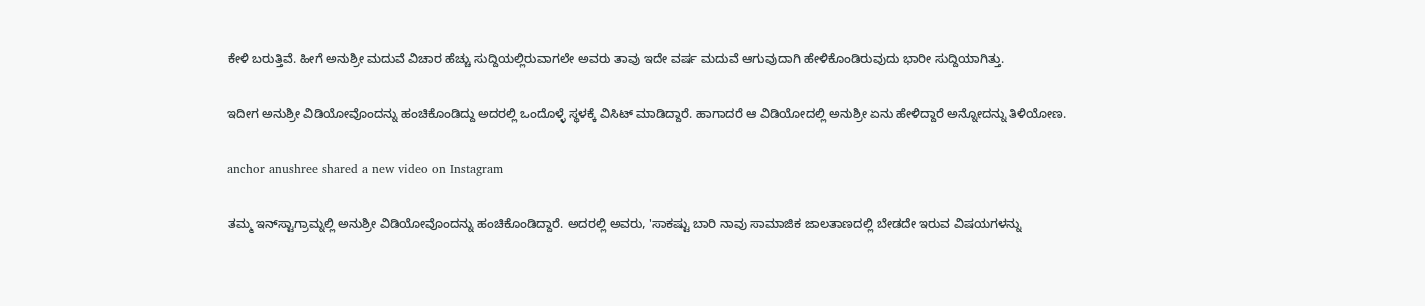ಕೇಳಿ ಬರುತ್ತಿವೆ. ಹೀಗೆ ಅನುಶ್ರೀ ಮದುವೆ ವಿಚಾರ ಹೆಚ್ಚು ಸುದ್ದಿಯಲ್ಲಿರುವಾಗಲೇ ಅವರು ತಾವು ಇದೇ ವರ್ಷ ಮದುವೆ ಆಗುವುದಾಗಿ ಹೇಳಿಕೊಂಡಿರುವುದು ಭಾರೀ ಸುದ್ದಿಯಾಗಿತ್ತು.

ಇದೀಗ ಅನುಶ್ರೀ ವಿಡಿಯೋವೊಂದನ್ನು ಹಂಚಿಕೊಂಡಿದ್ದು ಅದರಲ್ಲಿ ಒಂದೊಳ್ಳೆ ಸ್ಥಳಕ್ಕೆ ವಿಸಿಟ್ ಮಾಡಿದ್ದಾರೆ. ಹಾಗಾದರೆ ಆ ವಿಡಿಯೋದಲ್ಲಿ ಅನುಶ್ರೀ ಏನು ಹೇಳಿದ್ದಾರೆ ಅನ್ನೋದನ್ನು ತಿಳಿಯೋಣ.

anchor anushree shared a new video on Instagram

ತಮ್ಮ ಇನ್‌ಸ್ಟಾಗ್ರಾಮ್ನಲ್ಲಿ ಅನುಶ್ರೀ ವಿಡಿಯೋವೊಂದನ್ನು ಹಂಚಿಕೊಂಡಿದ್ದಾರೆ. ಅದರಲ್ಲಿ ಅವರು, 'ಸಾಕಷ್ಟು ಬಾರಿ ನಾವು ಸಾಮಾಜಿಕ ಜಾಲತಾಣದಲ್ಲಿ ಬೇಡದೇ ಇರುವ ವಿಷಯಗಳನ್ನು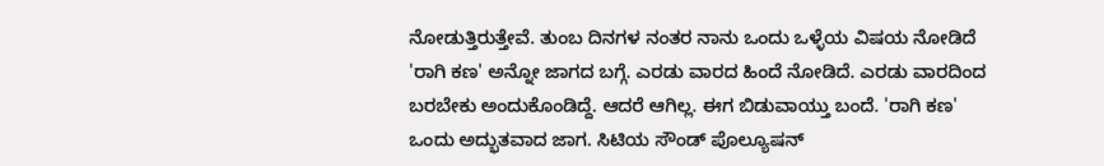ನೋಡುತ್ತಿರುತ್ತೇವೆ. ತುಂಬ ದಿನಗಳ ನಂತರ ನಾನು ಒಂದು ಒಳ್ಳೆಯ ವಿಷಯ ನೋಡಿದೆ 'ರಾಗಿ ಕಣ' ಅನ್ನೋ ಜಾಗದ ಬಗ್ಗೆ. ಎರಡು ವಾರದ ಹಿಂದೆ ನೋಡಿದೆ. ಎರಡು ವಾರದಿಂದ ಬರಬೇಕು ಅಂದುಕೊಂಡಿದ್ದೆ. ಆದರೆ ಆಗಿಲ್ಲ. ಈಗ ಬಿಡುವಾಯ್ತು ಬಂದೆ. 'ರಾಗಿ ಕಣ' ಒಂದು ಅದ್ಭುತವಾದ ಜಾಗ. ಸಿಟಿಯ ಸೌಂಡ್ ಪೊಲ್ಯೂಷನ್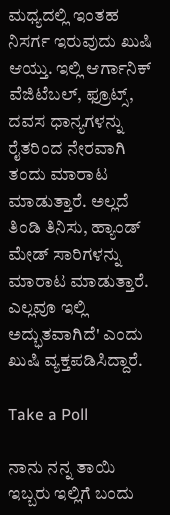ಮಧ್ಯದಲ್ಲಿ ಇಂತಹ ನಿಸರ್ಗ ಇರುವುದು ಖುಷಿ ಆಯ್ತು. ಇಲ್ಲಿ ಆರ್ಗಾನಿಕ್ ವೆಜಿಟೆಬಲ್, ಫ್ರೂಟ್ಸ್, ದವಸ ಧಾನ್ಯಗಳನ್ನು ರೈತರಿಂದ ನೇರವಾಗಿ ತಂದು ಮಾರಾಟ ಮಾಡುತ್ತಾರೆ. ಅಲ್ಲದೆ ತಿಂಡಿ ತಿನಿಸು, ಹ್ಯಾಂಡ್‌ ಮೇಡ್ ಸಾರಿಗಳನ್ನು ಮಾರಾಟ ಮಾಡುತ್ತಾರೆ. ಎಲ್ಲವೂ ಇಲ್ಲಿ ಅದ್ಭುತವಾಗಿದೆ' ಎಂದು ಖುಷಿ ವ್ಯಕ್ತಪಡಿಸಿದ್ದಾರೆ.

Take a Poll

ನಾನು ನನ್ನ ತಾಯಿ ಇಬ್ಬರು ಇಲ್ಲಿಗೆ ಬಂದು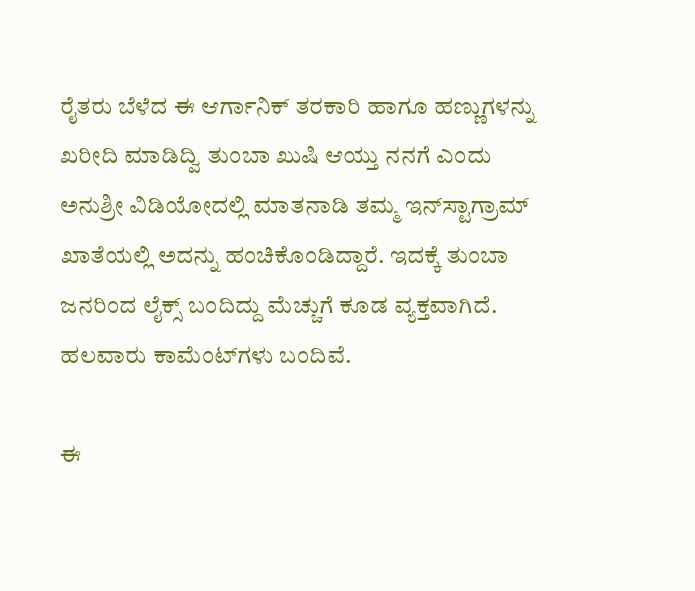ರೈತರು ಬೆಳೆದ ಈ ಆರ್ಗಾನಿಕ್ ತರಕಾರಿ ಹಾಗೂ ಹಣ್ಣುಗಳನ್ನು ಖರೀದಿ ಮಾಡಿದ್ವಿ ತುಂಬಾ ಖುಷಿ ಆಯ್ತು ನನಗೆ ಎಂದು ಅನುಶ್ರೀ ವಿಡಿಯೋದಲ್ಲಿ ಮಾತನಾಡಿ ತಮ್ಮ ಇನ್‌ಸ್ಟಾಗ್ರಾಮ್ ಖಾತೆಯಲ್ಲಿ ಅದನ್ನು ಹಂಚಿಕೊಂಡಿದ್ದಾರೆ. ಇದಕ್ಕೆ ತುಂಬಾ ಜನರಿಂದ ಲೈಕ್ಸ್ ಬಂದಿದ್ದು ಮೆಚ್ಚುಗೆ ಕೂಡ ವ್ಯಕ್ತವಾಗಿದೆ. ಹಲವಾರು ಕಾಮೆಂಟ್‌ಗಳು ಬಂದಿವೆ.

ಈ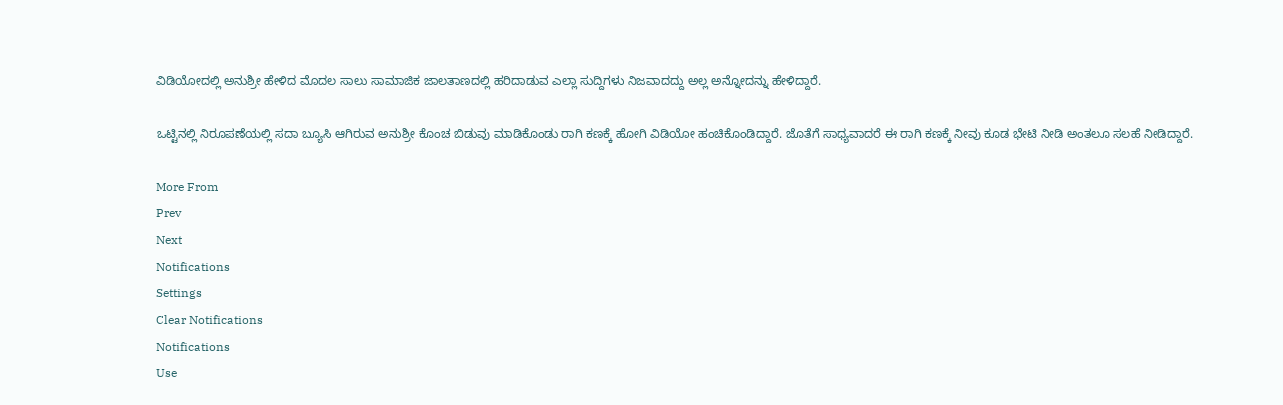ವಿಡಿಯೋದಲ್ಲಿ ಅನುಶ್ರೀ ಹೇಳಿದ ಮೊದಲ ಸಾಲು ಸಾಮಾಜಿಕ ಜಾಲತಾಣದಲ್ಲಿ ಹರಿದಾಡುವ ಎಲ್ಲಾ ಸುದ್ದಿಗಳು ನಿಜವಾದದ್ದು ಅಲ್ಲ ಅನ್ನೋದನ್ನು ಹೇಳಿದ್ದಾರೆ.

ಒಟ್ಟಿನಲ್ಲಿ ನಿರೂಪಣೆಯಲ್ಲಿ ಸದಾ ಬ್ಯೂಸಿ ಆಗಿರುವ ಅನುಶ್ರೀ ಕೊಂಚ ಬಿಡುವು ಮಾಡಿಕೊಂಡು ರಾಗಿ ಕಣಕ್ಕೆ ಹೋಗಿ ವಿಡಿಯೋ ಹಂಚಿಕೊಂಡಿದ್ದಾರೆ. ಜೊತೆಗೆ ಸಾಧ್ಯವಾದರೆ ಈ ರಾಗಿ ಕಣಕ್ಕೆ ನೀವು ಕೂಡ ಭೇಟಿ ನೀಡಿ ಅಂತಲೂ ಸಲಹೆ ನೀಡಿದ್ದಾರೆ.

More From
Prev
Next
Notifications
Settings
Clear Notifications
Notifications
Use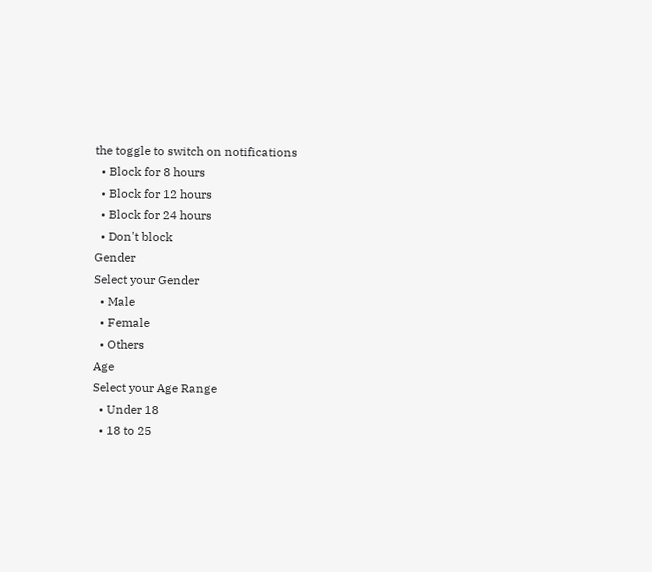the toggle to switch on notifications
  • Block for 8 hours
  • Block for 12 hours
  • Block for 24 hours
  • Don't block
Gender
Select your Gender
  • Male
  • Female
  • Others
Age
Select your Age Range
  • Under 18
  • 18 to 25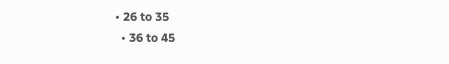• 26 to 35
  • 36 to 45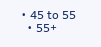• 45 to 55
  • 55+